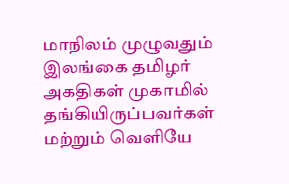மாநிலம் முழுவதும் இலங்கை தமிழர் அகதிகள் முகாமில் தங்கியிருப்பவர்கள் மற்றும் வெளியே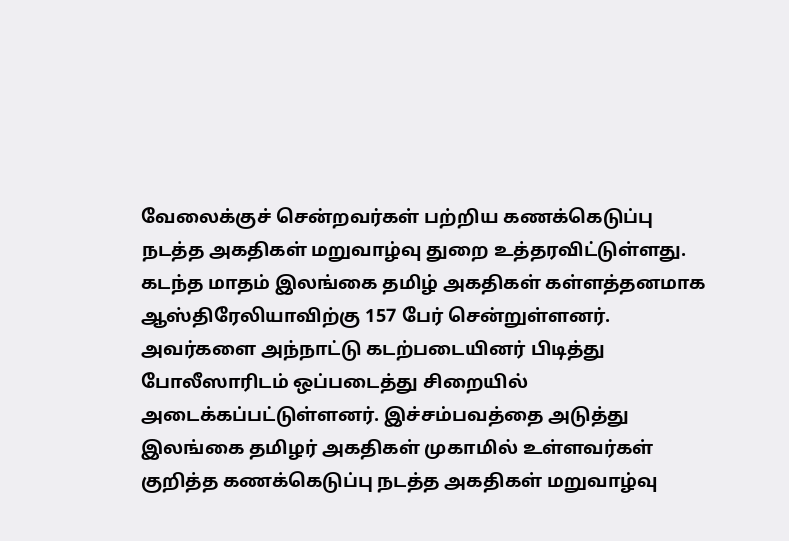வேலைக்குச் சென்றவர்கள் பற்றிய கணக்கெடுப்பு நடத்த அகதிகள் மறுவாழ்வு துறை உத்தரவிட்டுள்ளது.
கடந்த மாதம் இலங்கை தமிழ் அகதிகள் கள்ளத்தனமாக ஆஸ்திரேலியாவிற்கு 157 பேர் சென்றுள்ளனர். அவர்களை அந்நாட்டு கடற்படையினர் பிடித்து போலீஸாரிடம் ஒப்படைத்து சிறையில் அடைக்கப்பட்டுள்ளனர். இச்சம்பவத்தை அடுத்து இலங்கை தமிழர் அகதிகள் முகாமில் உள்ளவர்கள் குறித்த கணக்கெடுப்பு நடத்த அகதிகள் மறுவாழ்வு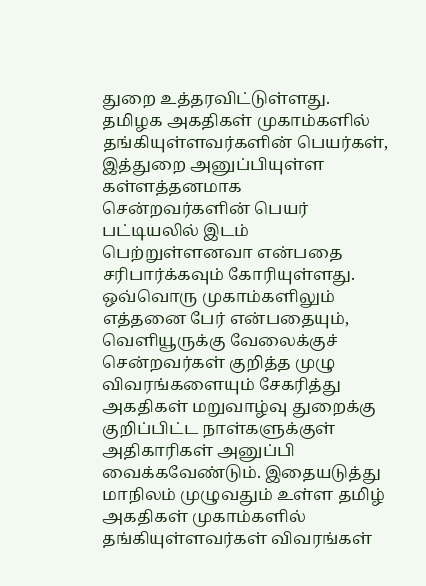துறை உத்தரவிட்டுள்ளது. தமிழக அகதிகள் முகாம்களில் தங்கியுள்ளவர்களின் பெயர்கள், இத்துறை அனுப்பியுள்ள கள்ளத்தனமாக சென்றவர்களின் பெயர் பட்டியலில் இடம் பெற்றுள்ளனவா என்பதை சரிபார்க்கவும் கோரியுள்ளது.
ஒவ்வொரு முகாம்களிலும் எத்தனை பேர் என்பதையும், வெளியூருக்கு வேலைக்குச் சென்றவர்கள் குறித்த முழு விவரங்களையும் சேகரித்து அகதிகள் மறுவாழ்வு துறைக்கு குறிப்பிட்ட நாள்களுக்குள் அதிகாரிகள் அனுப்பி வைக்கவேண்டும். இதையடுத்து மாநிலம் முழுவதும் உள்ள தமிழ் அகதிகள் முகாம்களில் தங்கியுள்ளவர்கள் விவரங்கள்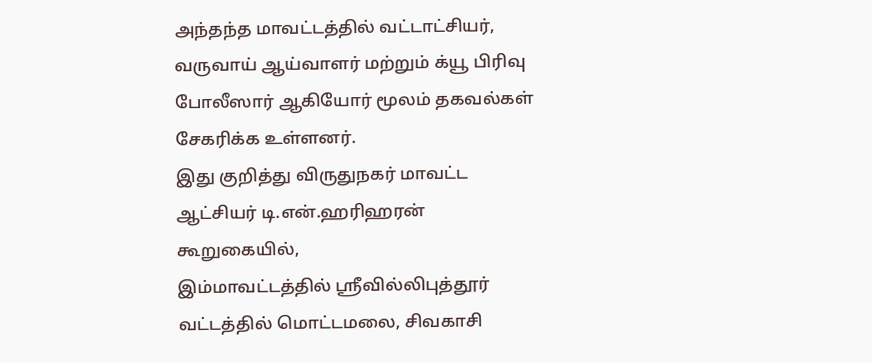அந்தந்த மாவட்டத்தில் வட்டாட்சியர், வருவாய் ஆய்வாளர் மற்றும் க்யூ பிரிவு போலீஸார் ஆகியோர் மூலம் தகவல்கள் சேகரிக்க உள்ளனர்.
இது குறித்து விருதுநகர் மாவட்ட ஆட்சியர் டி.என்.ஹரிஹரன் கூறுகையில்,
இம்மாவட்டத்தில் ஸ்ரீவில்லிபுத்தூர் வட்டத்தில் மொட்டமலை, சிவகாசி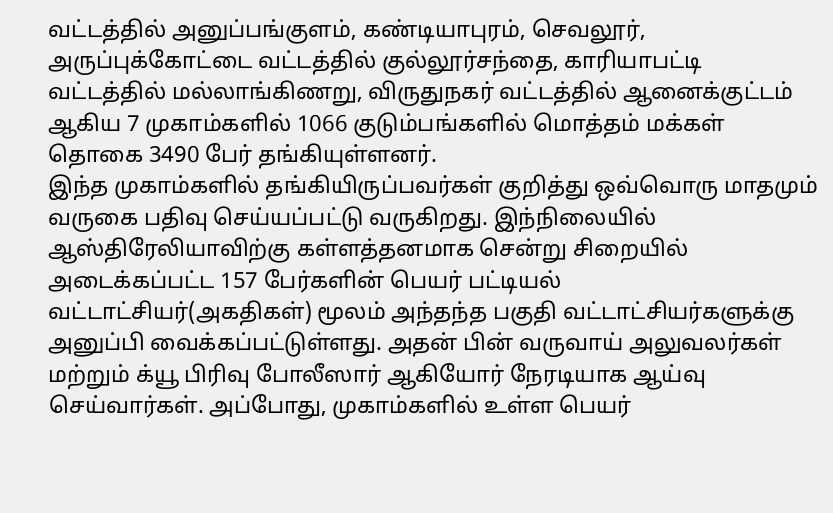வட்டத்தில் அனுப்பங்குளம், கண்டியாபுரம், செவலூர், அருப்புக்கோட்டை வட்டத்தில் குல்லூர்சந்தை, காரியாபட்டி வட்டத்தில் மல்லாங்கிணறு, விருதுநகர் வட்டத்தில் ஆனைக்குட்டம் ஆகிய 7 முகாம்களில் 1066 குடும்பங்களில் மொத்தம் மக்கள் தொகை 3490 பேர் தங்கியுள்ளனர்.
இந்த முகாம்களில் தங்கியிருப்பவர்கள் குறித்து ஒவ்வொரு மாதமும் வருகை பதிவு செய்யப்பட்டு வருகிறது. இந்நிலையில் ஆஸ்திரேலியாவிற்கு கள்ளத்தனமாக சென்று சிறையில் அடைக்கப்பட்ட 157 பேர்களின் பெயர் பட்டியல் வட்டாட்சியர்(அகதிகள்) மூலம் அந்தந்த பகுதி வட்டாட்சியர்களுக்கு அனுப்பி வைக்கப்பட்டுள்ளது. அதன் பின் வருவாய் அலுவலர்கள் மற்றும் க்யூ பிரிவு போலீஸார் ஆகியோர் நேரடியாக ஆய்வு செய்வார்கள். அப்போது, முகாம்களில் உள்ள பெயர்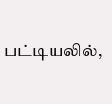பட்டியலில்,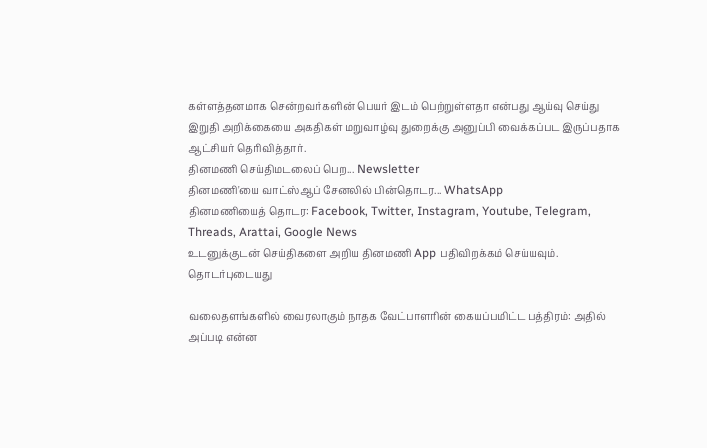கள்ளத்தனமாக சென்றவர்களின் பெயர் இடம் பெற்றுள்ளதா என்பது ஆய்வு செய்து இறுதி அறிக்கையை அகதிகள் மறுவாழ்வு துறைக்கு அனுப்பி வைக்கப்பட இருப்பதாக ஆட்சியர் தெரிவித்தார்.
தினமணி செய்திமடலைப் பெற... Newsletter
தினமணி'யை வாட்ஸ்ஆப் சேனலில் பின்தொடர... WhatsApp
தினமணியைத் தொடர: Facebook, Twitter, Instagram, Youtube, Telegram, Threads, Arattai, Google News
உடனுக்குடன் செய்திகளை அறிய தினமணி App பதிவிறக்கம் செய்யவும்.
தொடர்புடையது

வலைதளங்களில் வைரலாகும் நாதக வேட்பாளரின் கையப்பமிட்ட பத்திரம்: அதில் அப்படி என்ன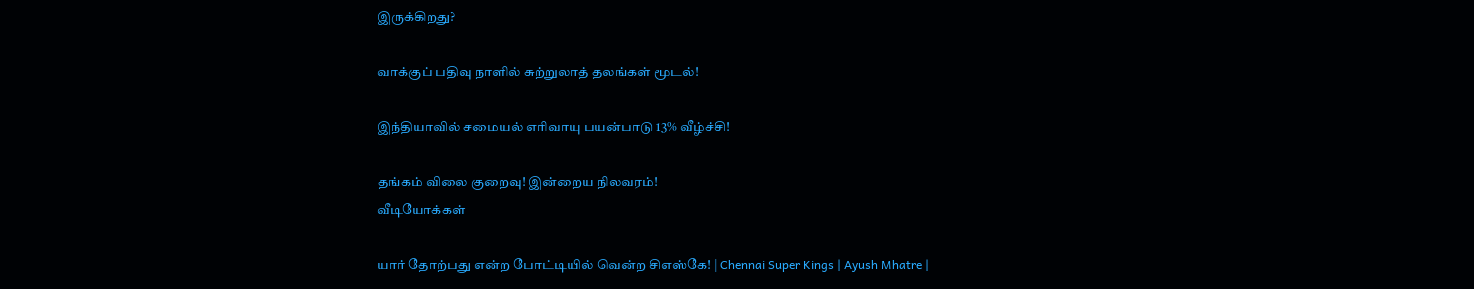இருக்கிறது?

வாக்குப் பதிவு நாளில் சுற்றுலாத் தலங்கள் மூடல்!

இந்தியாவில் சமையல் எரிவாயு பயன்பாடு 13% வீழ்ச்சி!

தங்கம் விலை குறைவு! இன்றைய நிலவரம்!
வீடியோக்கள்

யார் தோற்பது என்ற போட்டியில் வென்ற சிஎஸ்கே! | Chennai Super Kings | Ayush Mhatre |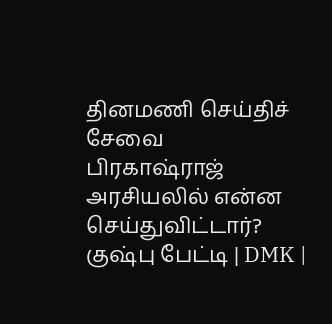தினமணி செய்திச் சேவை
பிரகாஷ்ராஜ் அரசியலில் என்ன செய்துவிட்டார்? குஷ்பு பேட்டி | DMK |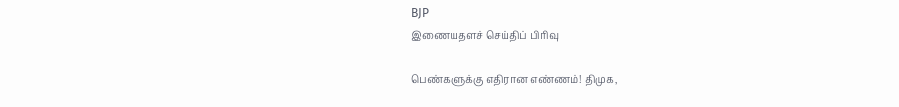BJP
இணையதளச் செய்திப் பிரிவு

பெண்களுக்கு எதிரான எண்ணம்! திமுக,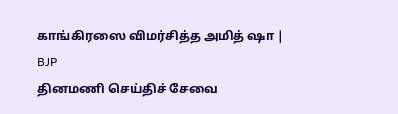காங்கிரஸை விமர்சித்த அமித் ஷா | BJP
தினமணி செய்திச் சேவை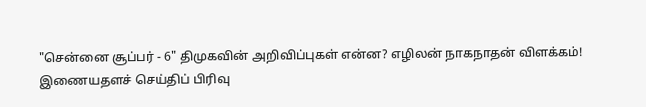"சென்னை சூப்பர் - 6" திமுகவின் அறிவிப்புகள் என்ன? எழிலன் நாகநாதன் விளக்கம்!
இணையதளச் செய்திப் பிரிவு